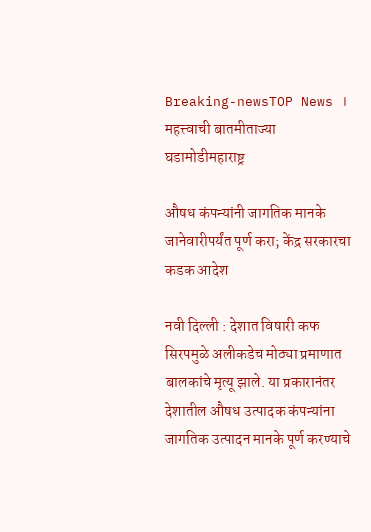Breaking-newsTOP News । महत्त्वाची बातमीताज्या घडामोडीमहाराष्ट्र

औषध कंपन्यांनी जागतिक मानके जानेवारीपर्यंत पूर्ण करा; केंद्र सरकारचा कडक आदेश

नवी दिल्ली : देशात विषारी कफ सिरपमुळे अलीकडेच मोठ्या प्रमाणात बालकांचे मृत्यू झाले. या प्रकारानंतर देशातील औषध उत्पादक कंपन्यांना जागतिक उत्पादन मानके पूर्ण करण्याचे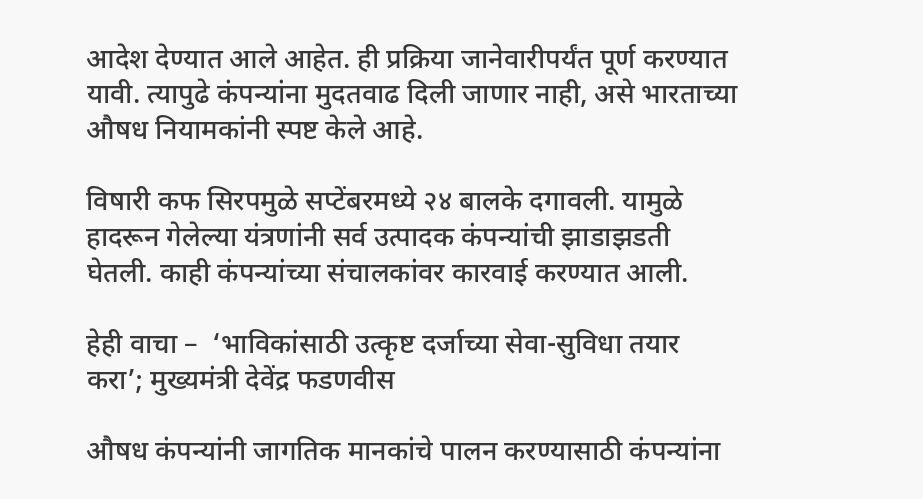आदेश देण्यात आले आहेत. ही प्रक्रिया जानेवारीपर्यंत पूर्ण करण्‍यात यावी. त्यापुढे कंपन्‍यांना मुदतवाढ दिली जाणार नाही, असे भारताच्या औषध नियामकांनी स्पष्ट केले आहे.

विषारी कफ सिरपमुळे सप्टेंबरमध्ये २४ बालके दगावली. यामुळे हादरून गेलेल्या यंत्रणांनी सर्व उत्पादक कंपन्यांची झाडाझडती घेतली. काही कंपन्यांच्या संचालकांवर कारवाई करण्यात आली.

हेही वाचा –  ‘भाविकांसाठी उत्कृष्ट दर्जाच्या सेवा-सुविधा तयार करा’; मुख्यमंत्री देवेंद्र फडणवीस

औषध कंपन्यांनी जागतिक मानकांचे पालन करण्यासाठी कंपन्यांना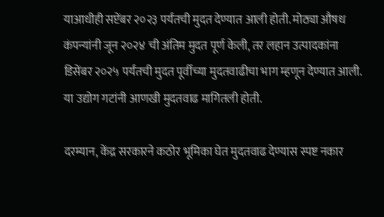याआधीही सप्टेंबर २०२३ पर्यंतची मुदत देण्यात आली होती. मोठ्या औषध कंपन्यांनी जून २०२४ ची अंतिम मुदत पूर्ण केली, तर लहान उत्पादकांना डिसेंबर २०२५ पर्यंतची मुदत पूर्वीच्या मुदतवाढीचा भाग म्हणून देण्यात आली. या उद्योग गटांनी आणखी मुदतवाढ मागितली होती.

दरम्‍यान, केंद्र सरकारने कठोर भूमिका घेत मुदतवाढ देण्यास स्पष्ट नकार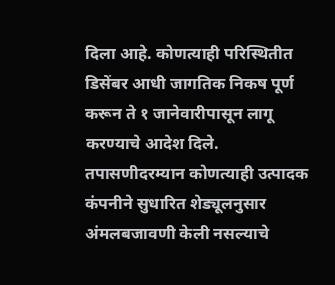दिला आहे. कोणत्याही परिस्थितीत डिसेंबर आधी जागतिक निकष पूर्ण करून ते १ जानेवारीपासून लागू करण्याचे आदेश दिले. तपासणीदरम्यान कोणत्याही उत्पादक कंपनीने सुधारित शेड्यूलनुसार अंमलबजावणी केली नसल्याचे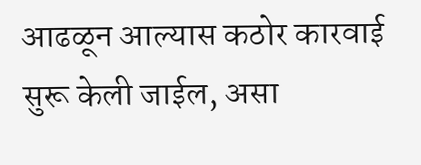आढळून आल्यास कठोर कारवाई सुरू केली जाईल, असा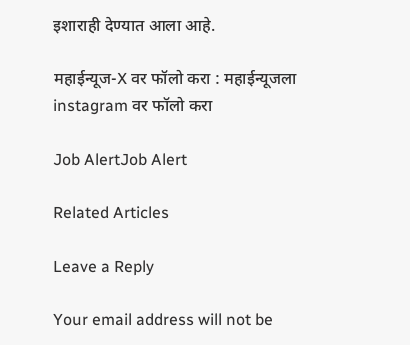इशाराही देण्‍यात आला आहे.

महाईन्यूज-X वर फॉलो करा : महाईन्यूजला instagram वर फॉलो करा

Job AlertJob Alert

Related Articles

Leave a Reply

Your email address will not be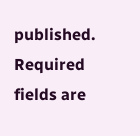published. Required fields are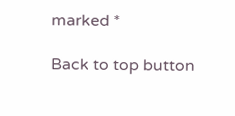marked *

Back to top button